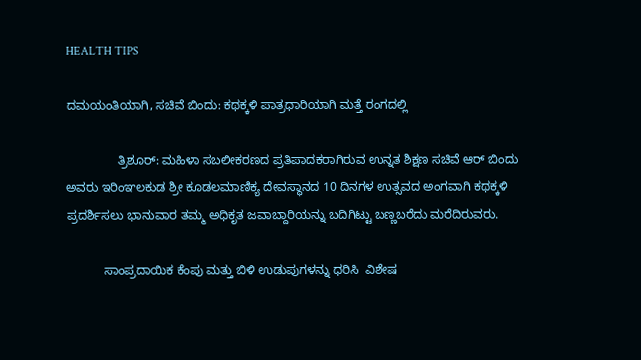HEALTH TIPS

ದಮಯಂತಿಯಾಗಿ, ಸಚಿವೆ ಬಿಂದು: ಕಥಕ್ಕಳಿ ಪಾತ್ರಧಾರಿಯಾಗಿ ಮತ್ತೆ ರಂಗದಲ್ಲಿ

               ತ್ರಿಶೂರ್: ಮಹಿಳಾ ಸಬಲೀಕರಣದ ಪ್ರತಿಪಾದಕರಾಗಿರುವ ಉನ್ನತ ಶಿಕ್ಷಣ ಸಚಿವೆ ಆರ್ ಬಿಂದು ಅವರು ಇರಿಂಞಲಕುಡ ಶ್ರೀ ಕೂಡಲಮಾಣಿಕ್ಯ ದೇವಸ್ಥಾನದ 10 ದಿನಗಳ ಉತ್ಸವದ ಅಂಗವಾಗಿ ಕಥಕ್ಕಳಿ ಪ್ರದರ್ಶಿಸಲು ಭಾನುವಾರ ತಮ್ಮ ಅಧಿಕೃತ ಜವಾಬ್ದಾರಿಯನ್ನು ಬದಿಗಿಟ್ಟು ಬಣ್ಣಬರೆದು ಮರೆದಿರುವರು.

           ಸಾಂಪ್ರದಾಯಿಕ ಕೆಂಪು ಮತ್ತು ಬಿಳಿ ಉಡುಪುಗಳನ್ನು ಧರಿಸಿ  ವಿಶೇಷ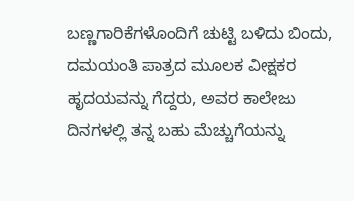ಬಣ್ಣಗಾರಿಕೆಗಳೊಂದಿಗೆ ಚುಟ್ಟಿ ಬಳಿದು ಬಿಂದು, ದಮಯಂತಿ ಪಾತ್ರದ ಮೂಲಕ ವೀಕ್ಷಕರ ಹೃದಯವನ್ನು ಗೆದ್ದರು, ಅವರ ಕಾಲೇಜು ದಿನಗಳಲ್ಲಿ ತನ್ನ ಬಹು ಮೆಚ್ಚುಗೆಯನ್ನು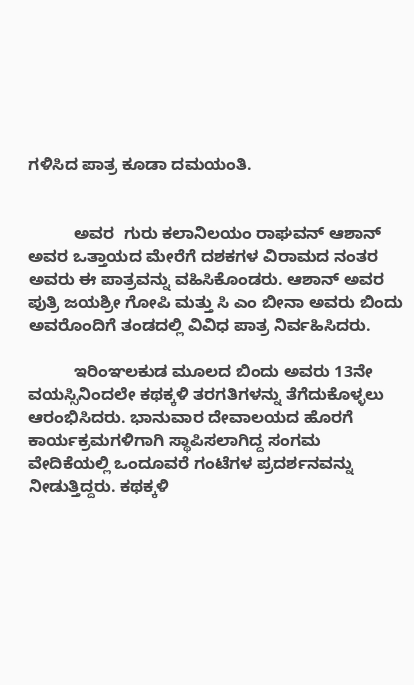ಗಳಿಸಿದ ಪಾತ್ರ ಕೂಡಾ ದಮಯಂತಿ.


          ಅವರ  ಗುರು ಕಲಾನಿಲಯಂ ರಾಘವನ್ ಆಶಾನ್ ಅವರ ಒತ್ತಾಯದ ಮೇರೆಗೆ ದಶಕಗಳ ವಿರಾಮದ ನಂತರ ಅವರು ಈ ಪಾತ್ರವನ್ನು ವಹಿಸಿಕೊಂಡರು. ಆಶಾನ್ ಅವರ ಪುತ್ರಿ ಜಯಶ್ರೀ ಗೋಪಿ ಮತ್ತು ಸಿ ಎಂ ಬೀನಾ ಅವರು ಬಿಂದು ಅವರೊಂದಿಗೆ ತಂಡದಲ್ಲಿ ವಿವಿಧ ಪಾತ್ರ ನಿರ್ವಹಿಸಿದರು.

          ಇರಿಂಞಲಕುಡ ಮೂಲದ ಬಿಂದು ಅವರು 13ನೇ ವಯಸ್ಸಿನಿಂದಲೇ ಕಥಕ್ಕಳಿ ತರಗತಿಗಳನ್ನು ತೆಗೆದುಕೊಳ್ಳಲು ಆರಂಭಿಸಿದರು. ಭಾನುವಾರ ದೇವಾಲಯದ ಹೊರಗೆ ಕಾರ್ಯಕ್ರಮಗಳಿಗಾಗಿ ಸ್ಥಾಪಿಸಲಾಗಿದ್ದ ಸಂಗಮ ವೇದಿಕೆಯಲ್ಲಿ ಒಂದೂವರೆ ಗಂಟೆಗಳ ಪ್ರದರ್ಶನವನ್ನು ನೀಡುತ್ತಿದ್ದರು. ಕಥಕ್ಕಳಿ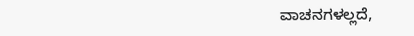ವಾಚನಗಳಲ್ಲದೆ,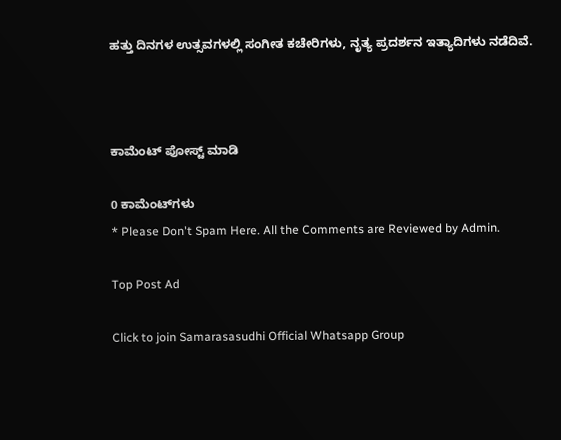ಹತ್ತು ದಿನಗಳ ಉತ್ಸವಗಳಲ್ಲಿ ಸಂಗೀತ ಕಚೇರಿಗಳು, ನೃತ್ಯ ಪ್ರದರ್ಶನ ಇತ್ಯಾದಿಗಳು ನಡೆದಿವೆ.



ಕಾಮೆಂಟ್‌‌ ಪೋಸ್ಟ್‌ ಮಾಡಿ

0 ಕಾಮೆಂಟ್‌ಗಳು
* Please Don't Spam Here. All the Comments are Reviewed by Admin.

Top Post Ad

Click to join Samarasasudhi Official Whatsapp Group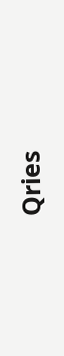Qries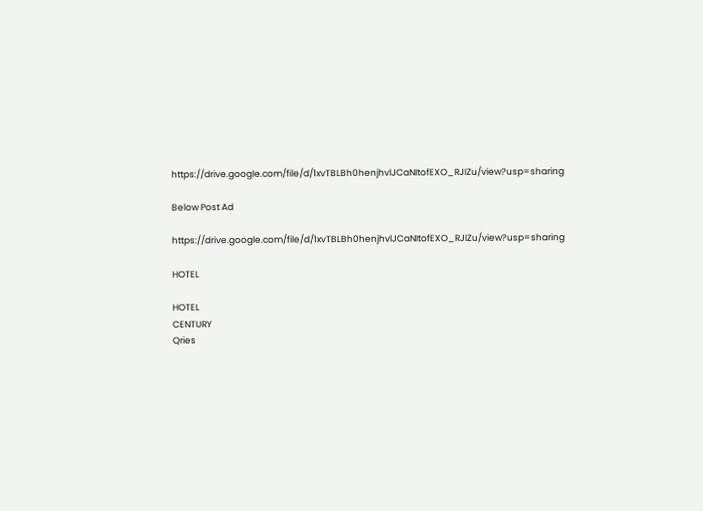https://drive.google.com/file/d/1xvTBLBh0henjhvlJCaNItofEXO_RJIZu/view?usp=sharing

Below Post Ad

https://drive.google.com/file/d/1xvTBLBh0henjhvlJCaNItofEXO_RJIZu/view?usp=sharing

HOTEL

HOTEL
CENTURY
Qries